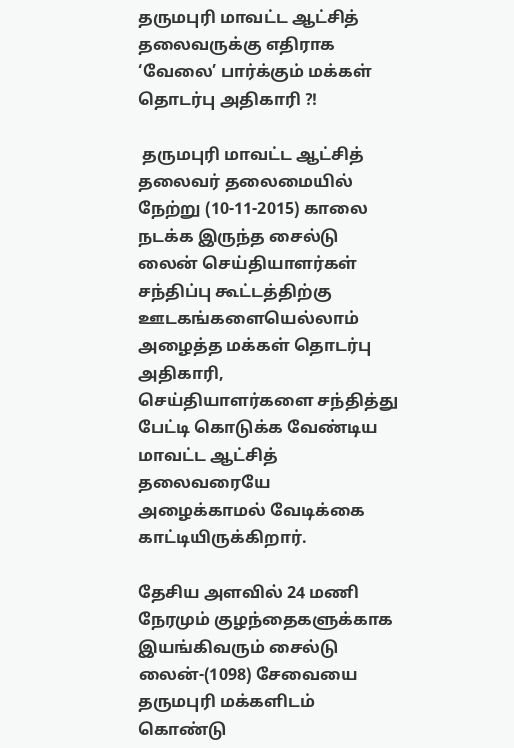தருமபுரி மாவட்ட ஆட்சித் தலைவருக்கு எதிராக ‘வேலை’ பார்க்கும் மக்கள் தொடர்பு அதிகாரி ?!

 தருமபுரி மாவட்ட ஆட்சித் தலைவர் தலைமையில் நேற்று (10-11-2015) காலை நடக்க இருந்த சைல்டு லைன் செய்தியாளர்கள் சந்திப்பு கூட்டத்திற்கு ஊடகங்களையெல்லாம் அழைத்த மக்கள் தொடர்பு அதிகாரி, செய்தியாளர்களை சந்தித்து பேட்டி கொடுக்க வேண்டிய மாவட்ட ஆட்சித் தலைவரையே அழைக்காமல் வேடிக்கை காட்டியிருக்கிறார்.

தேசிய அளவில் 24 மணி நேரமும் குழந்தைகளுக்காக இயங்கிவரும் சைல்டு லைன்-(1098) சேவையை தருமபுரி மக்களிடம் கொண்டு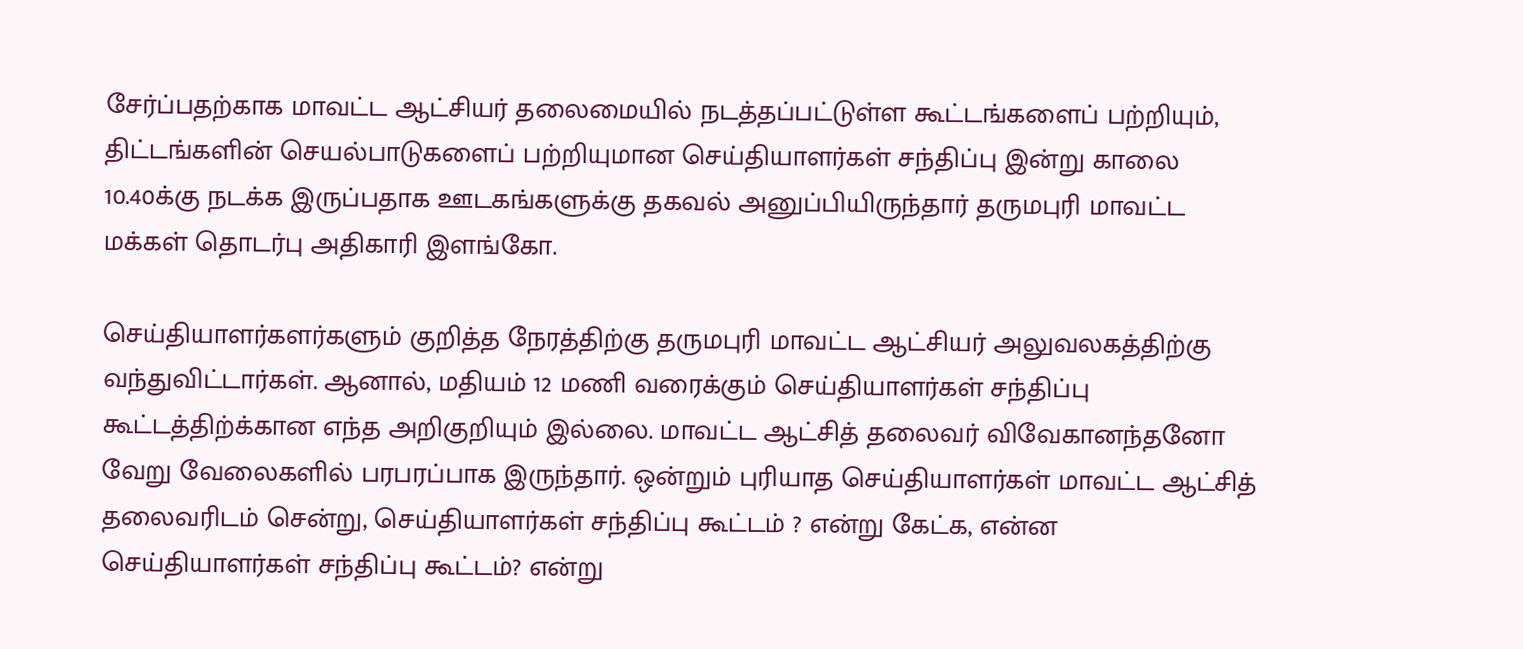சேர்ப்பதற்காக மாவட்ட ஆட்சியர் தலைமையில் நடத்தப்பட்டுள்ள கூட்டங்களைப் பற்றியும், திட்டங்களின் செயல்பாடுகளைப் பற்றியுமான செய்தியாளர்கள் சந்திப்பு இன்று காலை 10.40க்கு நடக்க இருப்பதாக ஊடகங்களுக்கு தகவல் அனுப்பியிருந்தார் தருமபுரி மாவட்ட மக்கள் தொடர்பு அதிகாரி இளங்கோ.

செய்தியாளர்களர்களும் குறித்த நேரத்திற்கு தருமபுரி மாவட்ட ஆட்சியர் அலுவலகத்திற்கு வந்துவிட்டார்கள். ஆனால், மதியம் 12 மணி வரைக்கும் செய்தியாளர்கள் சந்திப்பு கூட்டத்திற்க்கான எந்த அறிகுறியும் இல்லை. மாவட்ட ஆட்சித் தலைவர் விவேகானந்தனோ வேறு வேலைகளில் பரபரப்பாக இருந்தார். ஒன்றும் புரியாத செய்தியாளர்கள் மாவட்ட ஆட்சித் தலைவரிடம் சென்று, செய்தியாளர்கள் சந்திப்பு கூட்டம் ? என்று கேட்க, என்ன செய்தியாளர்கள் சந்திப்பு கூட்டம்? என்று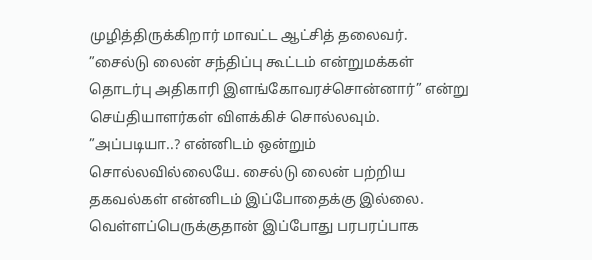முழித்திருக்கிறார் மாவட்ட ஆட்சித் தலைவர். ”சைல்டு லைன் சந்திப்பு கூட்டம் என்றுமக்கள் தொடர்பு அதிகாரி இளங்கோவரச்சொன்னார்” என்று செய்தியாளர்கள் விளக்கிச் சொல்லவும். ”அப்படியா..? என்னிடம் ஒன்றும் சொல்லவில்லையே. சைல்டு லைன் பற்றிய தகவல்கள் என்னிடம் இப்போதைக்கு இல்லை. வெள்ளப்பெருக்குதான் இப்போது பரபரப்பாக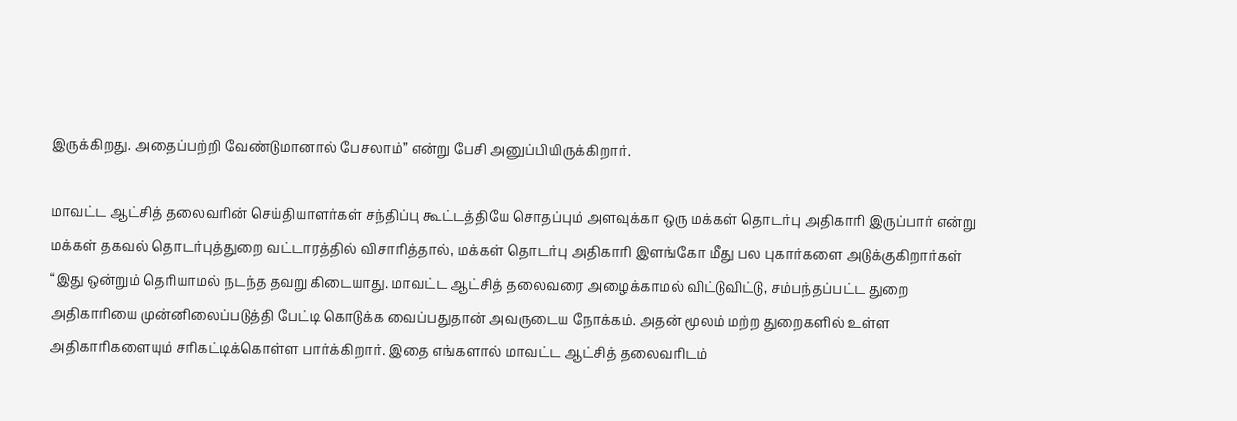இருக்கிறது. அதைப்பற்றி வேண்டுமானால் பேசலாம்” என்று பேசி அனுப்பியிருக்கிறார்.

மாவட்ட ஆட்சித் தலைவரின் செய்தியாளர்கள் சந்திப்பு கூட்டத்தியே சொதப்பும் அளவுக்கா ஒரு மக்கள் தொடர்பு அதிகாரி இருப்பார் என்று மக்கள் தகவல் தொடர்புத்துறை வட்டாரத்தில் விசாரித்தால், மக்கள் தொடர்பு அதிகாரி இளங்கோ மீது பல புகார்களை அடுக்குகிறார்கள் “இது ஒன்றும் தெரியாமல் நடந்த தவறு கிடையாது. மாவட்ட ஆட்சித் தலைவரை அழைக்காமல் விட்டுவிட்டு, சம்பந்தப்பட்ட துறை அதிகாரியை முன்னிலைப்படுத்தி பேட்டி கொடுக்க வைப்பதுதான் அவருடைய நோக்கம். அதன் மூலம் மற்ற துறைகளில் உள்ள அதிகாரிகளையும் சரிகட்டிக்கொள்ள பார்க்கிறார். இதை எங்களால் மாவட்ட ஆட்சித் தலைவரிடம்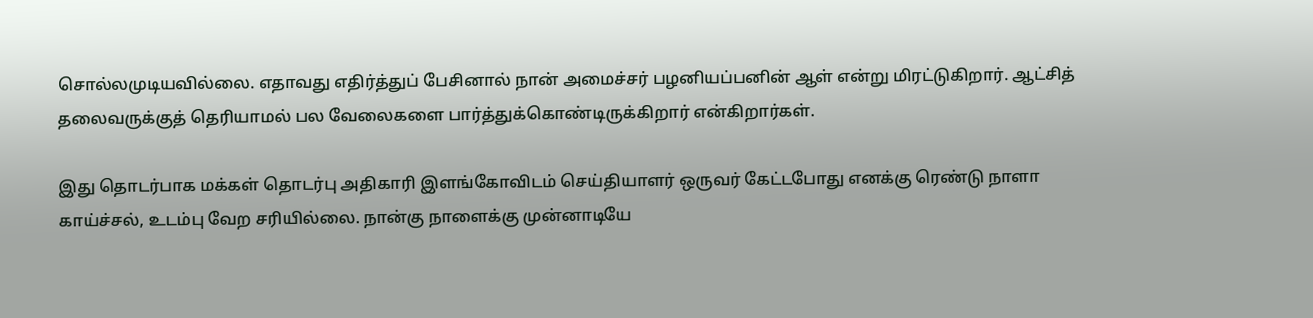சொல்லமுடியவில்லை. எதாவது எதிர்த்துப் பேசினால் நான் அமைச்சர் பழனியப்பனின் ஆள் என்று மிரட்டுகிறார். ஆட்சித் தலைவருக்குத் தெரியாமல் பல வேலைகளை பார்த்துக்கொண்டிருக்கிறார் என்கிறார்கள்.

இது தொடர்பாக மக்கள் தொடர்பு அதிகாரி இளங்கோவிடம் செய்தியாளர் ஒருவர் கேட்டபோது எனக்கு ரெண்டு நாளா காய்ச்சல், உடம்பு வேற சரியில்லை. நான்கு நாளைக்கு முன்னாடியே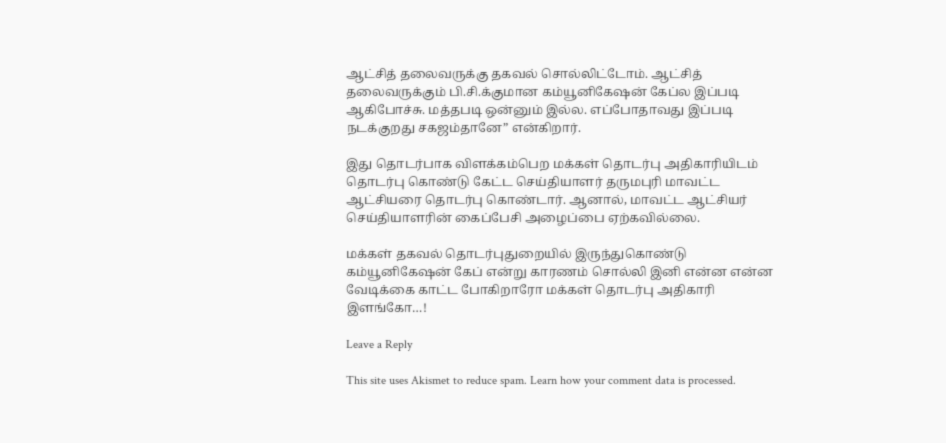ஆட்சித் தலைவருக்கு தகவல் சொல்லிட்டோம். ஆட்சித் தலைவருக்கும் பி.சி.க்குமான கம்யூனிகேஷன் கேப்ல இப்படி ஆகிபோச்சு. மத்தபடி ஒன்னும் இல்ல. எப்போதாவது இப்படி நடக்குறது சகஜம்தானே” என்கிறார்.

இது தொடர்பாக விளக்கம்பெற மக்கள் தொடர்பு அதிகாரியிடம் தொடர்பு கொண்டு கேட்ட செய்தியாளர் தருமபுரி மாவட்ட ஆட்சியரை தொடர்பு கொண்டார். ஆனால், மாவட்ட ஆட்சியர் செய்தியாளரின் கைப்பேசி அழைப்பை ஏற்கவில்லை.

மக்கள் தகவல் தொடர்புதுறையில் இருந்துகொண்டு கம்யூனிகேஷன் கேப் என்று காரணம் சொல்லி இனி என்ன என்ன வேடிக்கை காட்ட போகிறாரோ மக்கள் தொடர்பு அதிகாரி இளங்கோ…!

Leave a Reply

This site uses Akismet to reduce spam. Learn how your comment data is processed.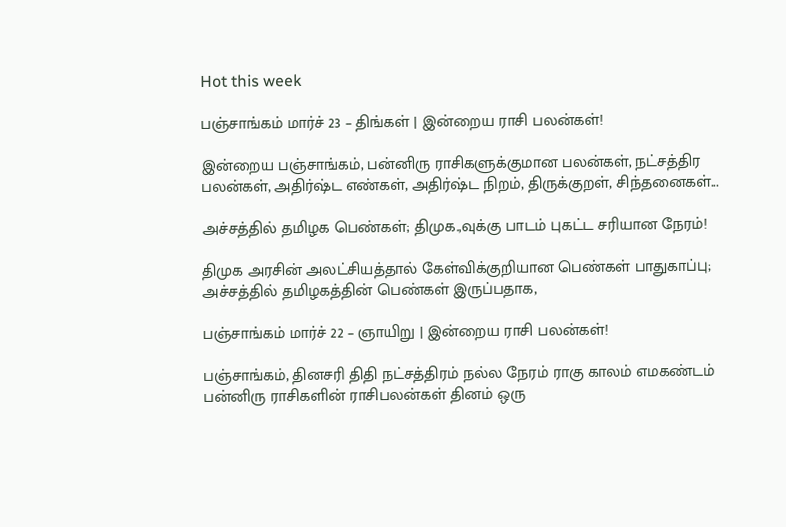Hot this week

பஞ்சாங்கம் மார்ச் 23 – திங்கள் | இன்றைய ராசி பலன்கள்!

இன்றைய பஞ்சாங்கம், பன்னிரு ராசிகளுக்குமான பலன்கள், நட்சத்திர பலன்கள், அதிர்ஷ்ட எண்கள், அதிர்ஷ்ட நிறம், திருக்குறள், சிந்தனைகள்...

அச்சத்தில் தமிழக பெண்கள்; திமுக.,வுக்கு பாடம் புகட்ட சரியான நேரம்!

திமுக அரசின் அலட்சியத்தால் கேள்விக்குறியான பெண்கள் பாதுகாப்பு; அச்சத்தில் தமிழகத்தின் பெண்கள் இருப்பதாக,

பஞ்சாங்கம் மார்ச் 22 – ஞாயிறு | இன்றைய ராசி பலன்கள்!

பஞ்சாங்கம், தினசரி திதி நட்சத்திரம் நல்ல நேரம் ராகு காலம் எமகண்டம் பன்னிரு ராசிகளின் ராசிபலன்கள் தினம் ஒரு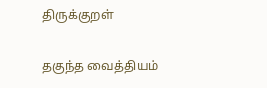திருக்குறள்

தகுந்த வைத்தியம்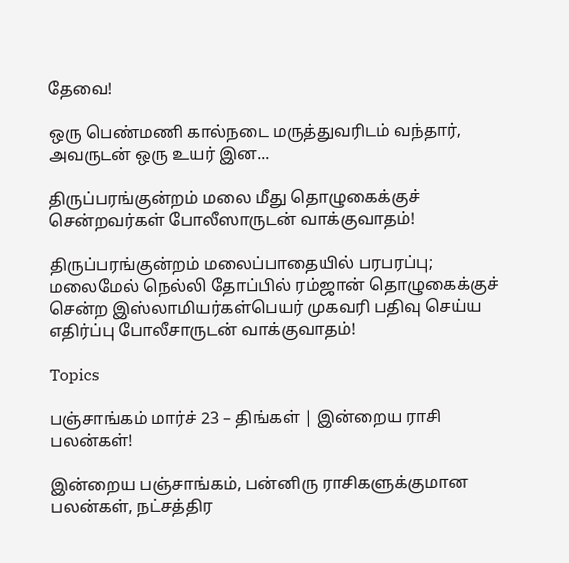தேவை!

ஒரு பெண்மணி கால்நடை மருத்துவரிடம் வந்தார், அவருடன் ஒரு உயர் இன...

திருப்பரங்குன்றம் மலை மீது தொழுகைக்குச் சென்றவர்கள் போலீஸாருடன் வாக்குவாதம்!

திருப்பரங்குன்றம் மலைப்பாதையில் பரபரப்பு; மலைமேல் நெல்லி தோப்பில் ரம்ஜான் தொழுகைக்குச் சென்ற இஸ்லாமியர்கள்பெயர் முகவரி பதிவு செய்ய எதிர்ப்பு போலீசாருடன் வாக்குவாதம்!

Topics

பஞ்சாங்கம் மார்ச் 23 – திங்கள் | இன்றைய ராசி பலன்கள்!

இன்றைய பஞ்சாங்கம், பன்னிரு ராசிகளுக்குமான பலன்கள், நட்சத்திர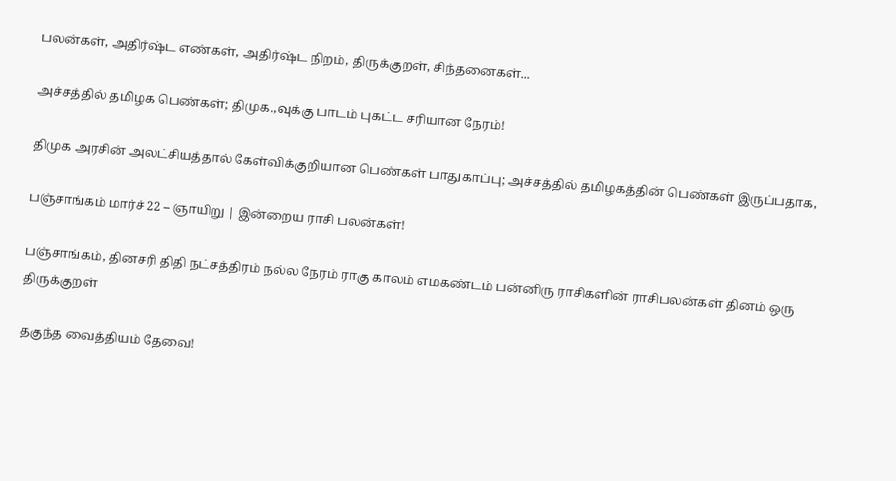பலன்கள், அதிர்ஷ்ட எண்கள், அதிர்ஷ்ட நிறம், திருக்குறள், சிந்தனைகள்...

அச்சத்தில் தமிழக பெண்கள்; திமுக.,வுக்கு பாடம் புகட்ட சரியான நேரம்!

திமுக அரசின் அலட்சியத்தால் கேள்விக்குறியான பெண்கள் பாதுகாப்பு; அச்சத்தில் தமிழகத்தின் பெண்கள் இருப்பதாக,

பஞ்சாங்கம் மார்ச் 22 – ஞாயிறு | இன்றைய ராசி பலன்கள்!

பஞ்சாங்கம், தினசரி திதி நட்சத்திரம் நல்ல நேரம் ராகு காலம் எமகண்டம் பன்னிரு ராசிகளின் ராசிபலன்கள் தினம் ஒரு திருக்குறள்

தகுந்த வைத்தியம் தேவை!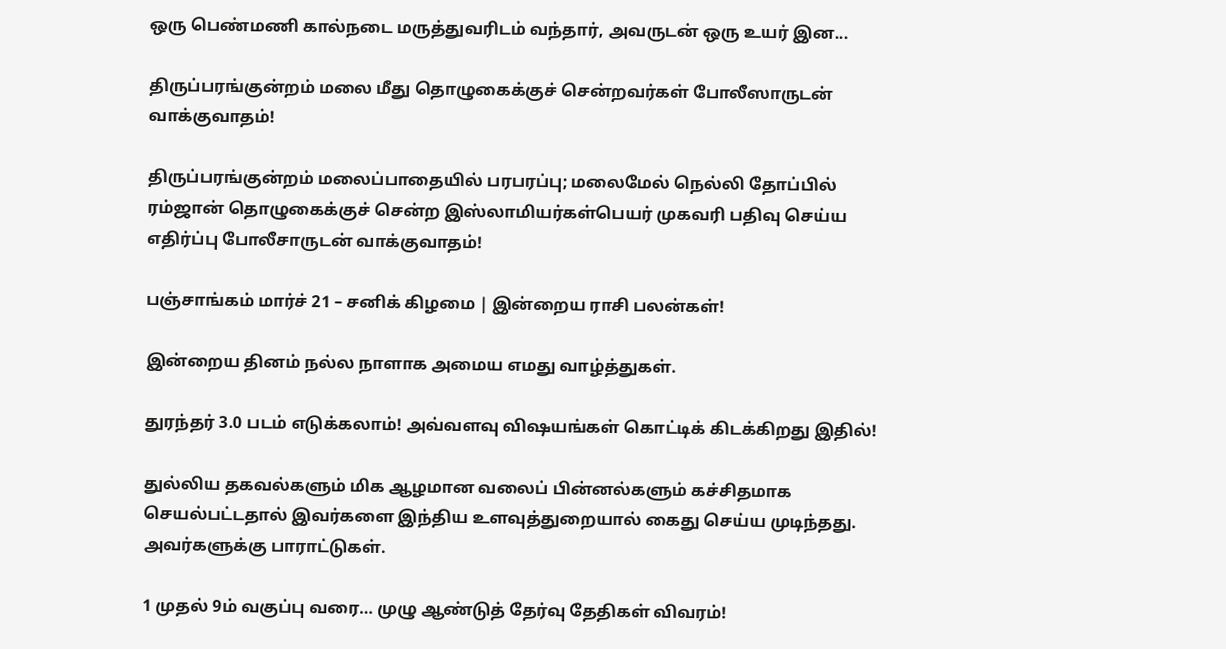ஒரு பெண்மணி கால்நடை மருத்துவரிடம் வந்தார், அவருடன் ஒரு உயர் இன...

திருப்பரங்குன்றம் மலை மீது தொழுகைக்குச் சென்றவர்கள் போலீஸாருடன் வாக்குவாதம்!

திருப்பரங்குன்றம் மலைப்பாதையில் பரபரப்பு; மலைமேல் நெல்லி தோப்பில் ரம்ஜான் தொழுகைக்குச் சென்ற இஸ்லாமியர்கள்பெயர் முகவரி பதிவு செய்ய எதிர்ப்பு போலீசாருடன் வாக்குவாதம்!

பஞ்சாங்கம் மார்ச் 21 – சனிக் கிழமை | இன்றைய ராசி பலன்கள்!

இன்றைய தினம் நல்ல நாளாக அமைய எமது வாழ்த்துகள்.

துரந்தர் 3.0 படம் எடுக்கலாம்! அவ்வளவு விஷயங்கள் கொட்டிக் கிடக்கிறது இதில்!

துல்லிய தகவல்களும் மிக ஆழமான வலைப் பின்னல்களும் கச்சிதமாக செயல்பட்டதால் இவர்களை இந்திய உளவுத்துறையால் கைது செய்ய முடிந்தது.  அவர்களுக்கு பாராட்டுகள்.

1 முதல் 9ம் வகுப்பு வரை… முழு ஆண்டுத் தேர்வு தேதிகள் விவரம்!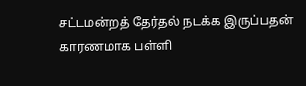சட்டமன்றத் தேர்தல் நடக்க இருப்பதன் காரணமாக பள்ளி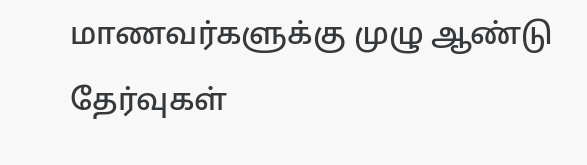மாணவர்களுக்கு முழு ஆண்டு தேர்வுகள்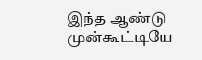இந்த ஆண்டு முன்கூட்டியே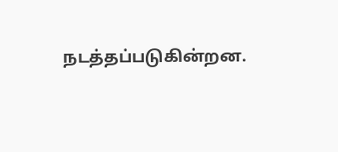நடத்தப்படுகின்றன.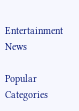Entertainment News

Popular Categories